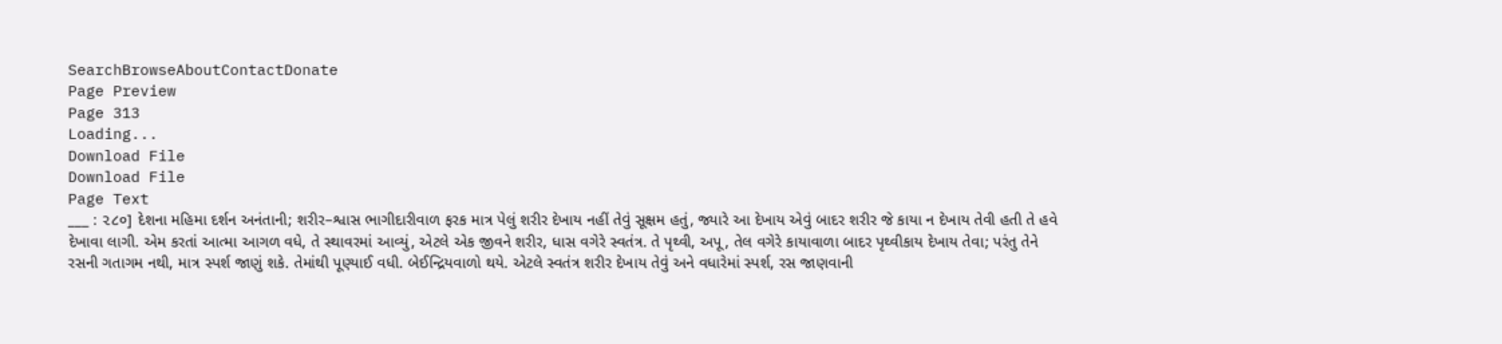SearchBrowseAboutContactDonate
Page Preview
Page 313
Loading...
Download File
Download File
Page Text
___ : ૨૮૦] દેશના મહિમા દર્શન અનંતાની; શરીર–શ્વાસ ભાગીદારીવાળ ફરક માત્ર પેલું શરીર દેખાય નહીં તેવું સૂક્ષમ હતું, જ્યારે આ દેખાય એવું બાદર શરીર જે કાયા ન દેખાય તેવી હતી તે હવે દેખાવા લાગી. એમ કરતાં આત્મા આગળ વધે, તે સ્થાવરમાં આવ્યું, એટલે એક જીવને શરીર, ધાસ વગેરે સ્વતંત્ર. તે પૃથ્વી, અપૂ, તેલ વગેરે કાયાવાળા બાદર પૃથ્વીકાય દેખાય તેવા; પરંતુ તેને રસની ગતાગમ નથી, માત્ર સ્પર્શ જાણું શકે. તેમાંથી પૂણ્યાઈ વધી. બેઈન્દ્રિયવાળો થયે. એટલે સ્વતંત્ર શરીર દેખાય તેવું અને વધારેમાં સ્પર્શ, રસ જાણવાની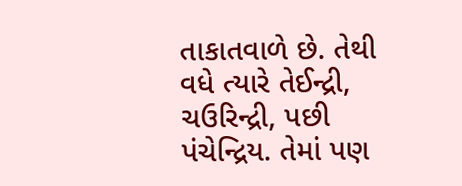તાકાતવાળે છે. તેથી વધે ત્યારે તેઈન્દ્રી, ચઉરિન્દ્રી, પછી પંચેન્દ્રિય. તેમાં પણ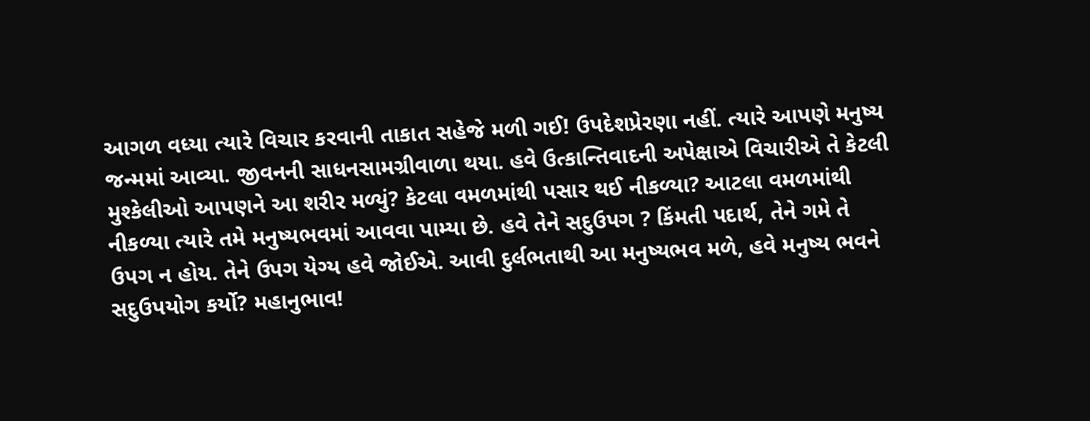આગળ વધ્યા ત્યારે વિચાર કરવાની તાકાત સહેજે મળી ગઈ! ઉપદેશપ્રેરણા નહીં. ત્યારે આપણે મનુષ્ય જન્મમાં આવ્યા. જીવનની સાધનસામગ્રીવાળા થયા. હવે ઉત્કાન્તિવાદની અપેક્ષાએ વિચારીએ તે કેટલી મુશ્કેલીઓ આપણને આ શરીર મળ્યું? કેટલા વમળમાંથી પસાર થઈ નીકળ્યા? આટલા વમળમાંથી નીકળ્યા ત્યારે તમે મનુષ્યભવમાં આવવા પામ્યા છે. હવે તેને સદુઉપગ ? કિંમતી પદાર્થ, તેને ગમે તે ઉપગ ન હોય. તેને ઉપગ યેગ્ય હવે જોઈએ. આવી દુર્લભતાથી આ મનુષ્યભવ મળે, હવે મનુષ્ય ભવને સદુઉપયોગ કર્યો? મહાનુભાવ!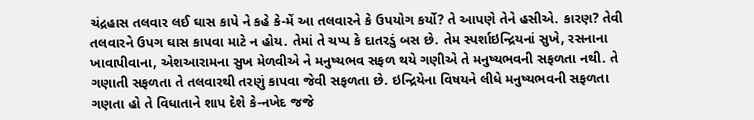ચંદ્રહાસ તલવાર લઈ ઘાસ કાપે ને કહે કે-મેં આ તલવારને કે ઉપયોગ કર્યો? તે આપણે તેને હસીએ. કારણ? તેવી તલવારને ઉપગ ઘાસ કાપવા માટે ન હોય. તેમાં તે ચપ્પ કે દાતરડું બસ છે. તેમ સ્પર્શાઇન્દ્રિયનાં સુખે, રસનાના ખાવાપીવાના, એશઆરામના સુખ મેળવીએ ને મનુષ્યભવ સફળ થયે ગણીએ તે મનુષ્યભવની સફળતા નથી. તે ગણાતી સફળતા તે તલવારથી તરણું કાપવા જેવી સફળતા છે. ઇન્દ્રિયેના વિષયને લીધે મનુષ્યભવની સફળતા ગણતા હો તે વિધાતાને શાપ દેશે કે-નખેદ જજે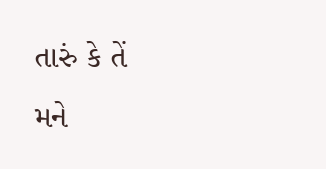તારું કે તેં મને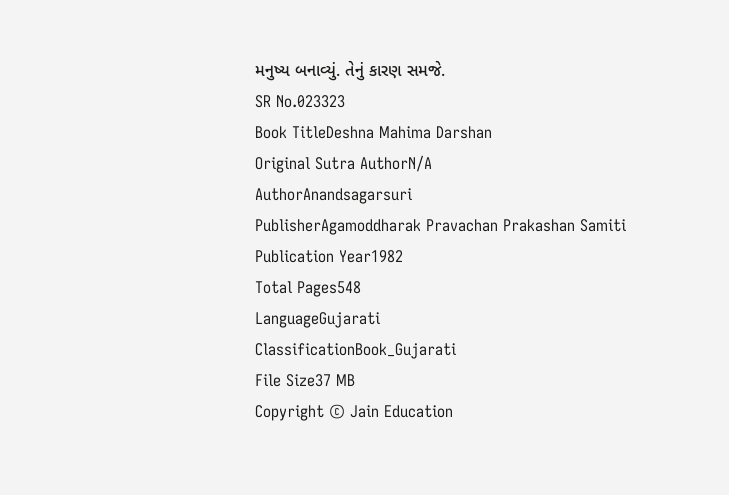મનુષ્ય બનાવ્યું. તેનું કારણ સમજે.
SR No.023323
Book TitleDeshna Mahima Darshan
Original Sutra AuthorN/A
AuthorAnandsagarsuri
PublisherAgamoddharak Pravachan Prakashan Samiti
Publication Year1982
Total Pages548
LanguageGujarati
ClassificationBook_Gujarati
File Size37 MB
Copyright © Jain Education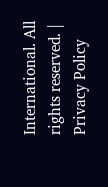International. All rights reserved. | Privacy Policy